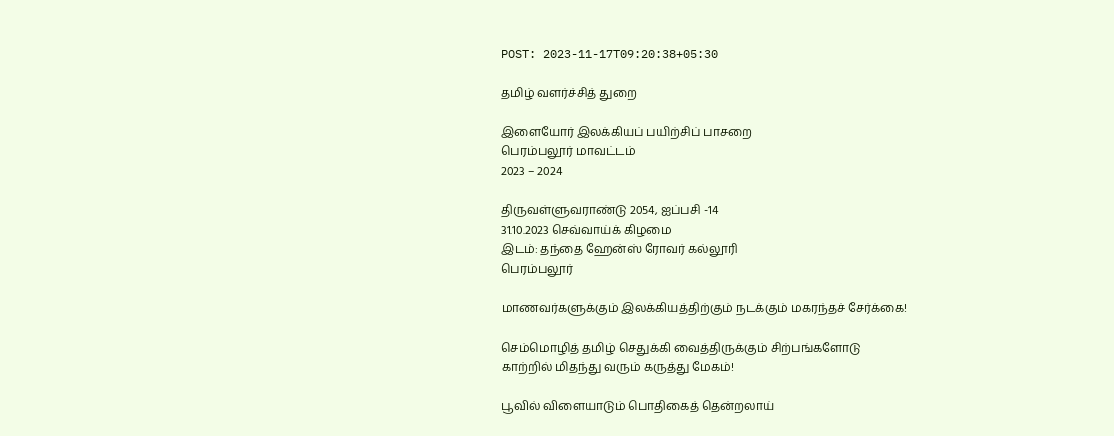POST: 2023-11-17T09:20:38+05:30

தமிழ் வளர்ச்சித் துறை

இளையோர் இலக்கியப் பயிற்சிப் பாசறை
பெரம்பலூர் மாவட்டம்
2023 – 2024

திருவள்ளுவராண்டு 2054, ஐப்பசி -14
31.10.2023 செவ்வாய்க் கிழமை
இடம்: தந்தை ஹேன்ஸ் ரோவர் கல்லூரி
பெரம்பலூர்

மாணவர்களுக்கும் இலக்கியத்திற்கும் நடக்கும் மகரந்தச் சேர்க்கை!

செம்மொழித் தமிழ் செதுக்கி வைத்திருக்கும் சிற்பங்களோடு
காற்றில் மிதந்து வரும் கருத்து மேகம்!

பூவில் விளையாடும் பொதிகைத் தென்றலாய்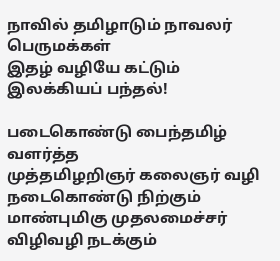நாவில் தமிழாடும் நாவலர் பெருமக்கள்
இதழ் வழியே கட்டும் இலக்கியப் பந்தல்!

படைகொண்டு பைந்தமிழ் வளர்த்த
முத்தமிழறிஞர் கலைஞர் வழி நடைகொண்டு நிற்கும்
மாண்புமிகு முதலமைச்சர் விழிவழி நடக்கும்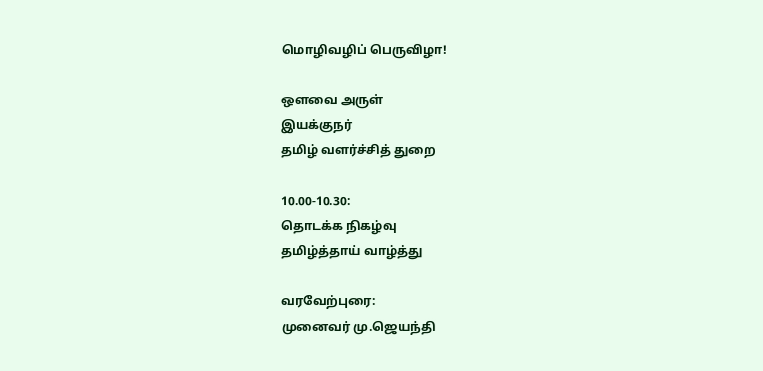மொழிவழிப் பெருவிழா!

ஒளவை அருள்
இயக்குநர்
தமிழ் வளர்ச்சித் துறை

10.00-10.30:
தொடக்க நிகழ்வு
தமிழ்த்தாய் வாழ்த்து

வரவேற்புரை:
முனைவர் மு.ஜெயந்தி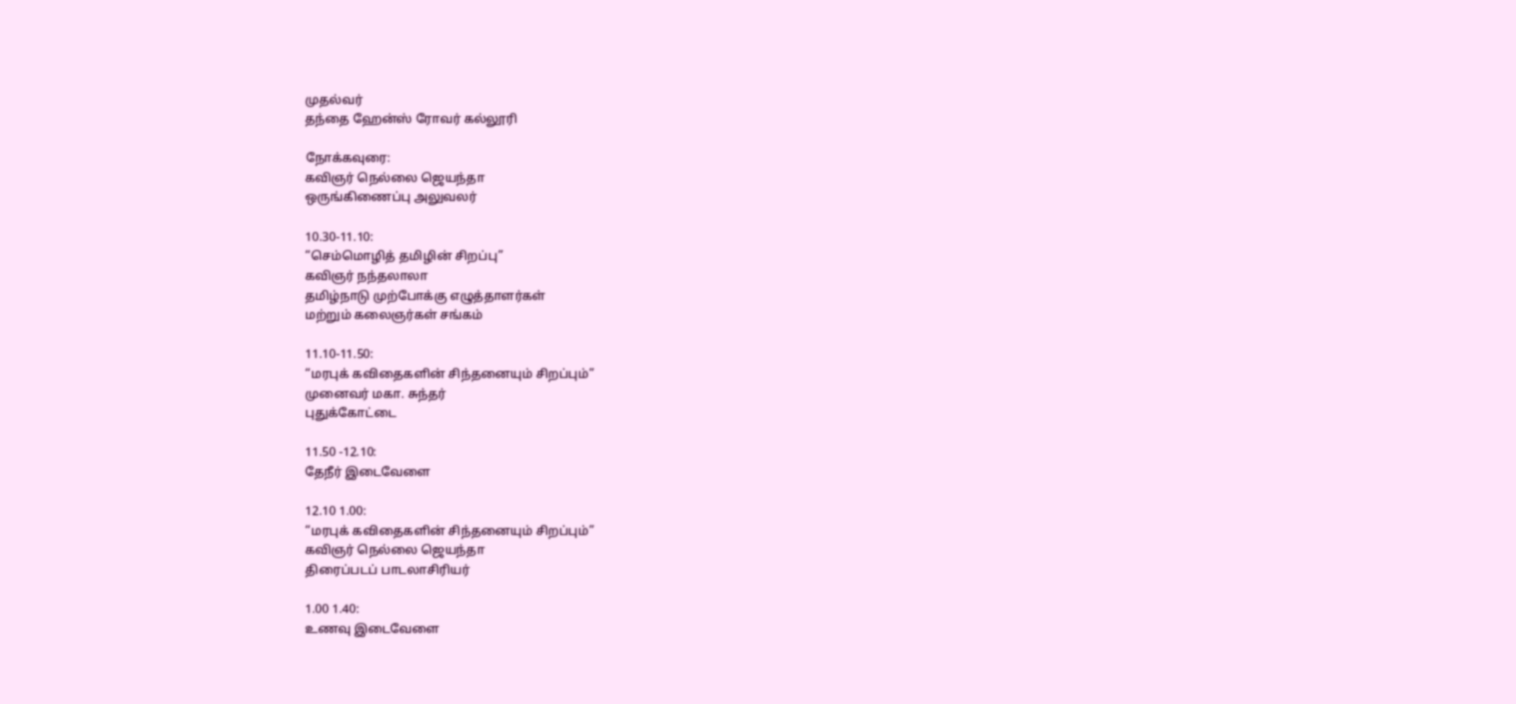முதல்வர்
தந்தை ஹேன்ஸ் ரோவர் கல்லூரி

நோக்கவுரை:
கவிஞர் நெல்லை ஜெயந்தா
ஒருங்கிணைப்பு அலுவலர்

10.30-11.10:
“செம்மொழித் தமிழின் சிறப்பு”
கவிஞர் நந்தலாலா
தமிழ்நாடு முற்போக்கு எழுத்தாளர்கள்
மற்றும் கலைஞர்கள் சங்கம்

11.10-11.50:
“மரபுக் கவிதைகளின் சிந்தனையும் சிறப்பும்”
முனைவர் மகா. சுந்தர்
புதுக்கோட்டை

11.50 -12.10:
தேநீர் இடைவேளை

12.10 1.00:
“மரபுக் கவிதைகளின் சிந்தனையும் சிறப்பும்”
கவிஞர் நெல்லை ஜெயந்தா
திரைப்படப் பாடலாசிரியர்

1.00 1.40:
உணவு இடைவேளை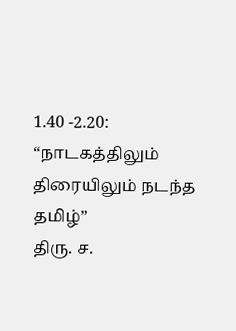1.40 -2.20:
“நாடகத்திலும் திரையிலும் நடந்த தமிழ்”
திரு. ச.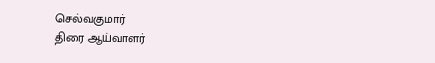செல்வகுமார்
திரை ஆய்வாளர்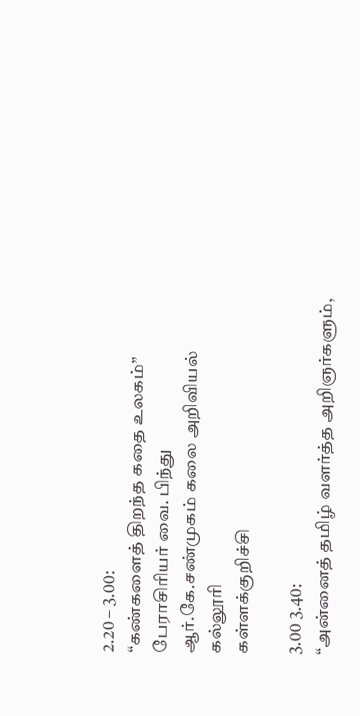2.20 – 3.00:
“கண்களைத் திறந்த கதை உலகம்”
பேராசிரியர் வை. பிந்து
ஆர்.கே.சண்முகம் கலை அறிவியல் கல்லூரி
கள்ளக்குறிச்சி

3.00 3.40:
“அன்னைத் தமிழ் வளர்த்த அறிஞர்களும்,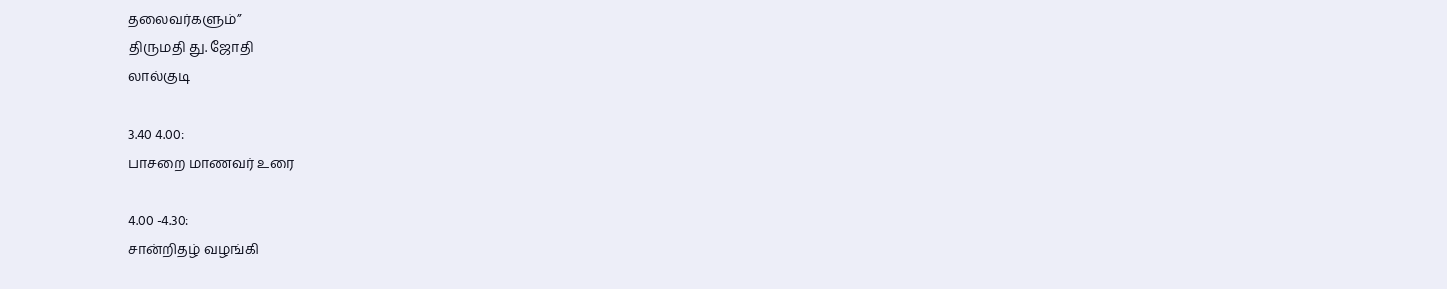தலைவர்களும்”
திருமதி து. ஜோதி
லால்குடி

3.40 4.00:
பாசறை மாணவர் உரை

4.00 -4.30:
சான்றிதழ் வழங்கி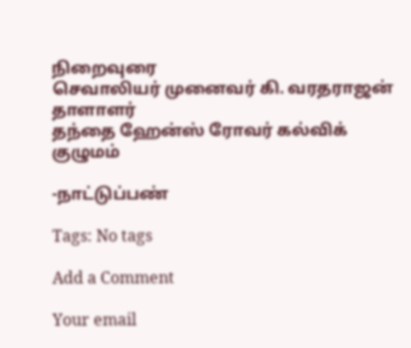நிறைவுரை
செவாலியர் முனைவர் கி. வரதராஜன்
தாளாளர்
தந்தை ஹேன்ஸ் ரோவர் கல்விக் குழுமம்

-நாட்டுப்பண்

Tags: No tags

Add a Comment

Your email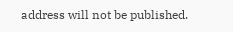address will not be published.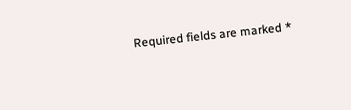Required fields are marked *